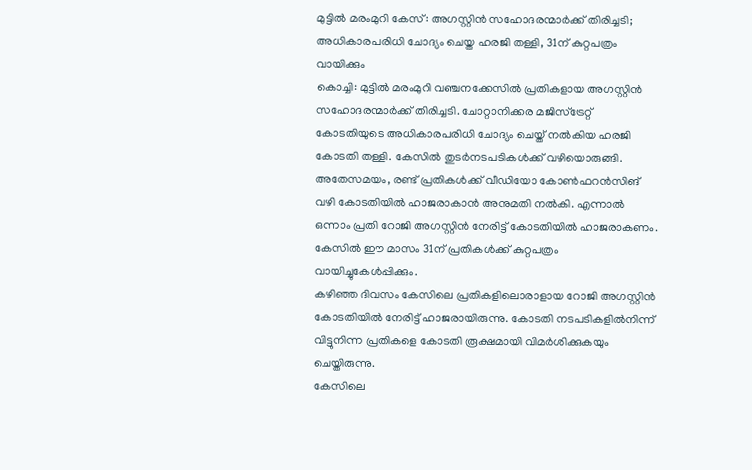മുട്ടിൽ മരംമുറി കേസ്: അഗസ്റ്റിൻ സഹോദരന്മാർക്ക് തിരിച്ചടി; അധികാരപരിധി ചോദ്യം ചെയ്ത ഹരജി തള്ളി, 31ന് കുറ്റപത്രം വായിക്കും
കൊച്ചി: മുട്ടിൽ മരംമുറി വഞ്ചനക്കേസിൽ പ്രതികളായ അഗസ്റ്റിൻ സഹോദരന്മാർക്ക് തിരിച്ചടി. ചോറ്റാനിക്കര മജിസ്ട്രേറ്റ് കോടതിയുടെ അധികാരപരിധി ചോദ്യം ചെയ്ത് നൽകിയ ഹരജി കോടതി തള്ളി. കേസിൽ തുടർനടപടികൾക്ക് വഴിയൊരുങ്ങി.
അതേസമയം, രണ്ട് പ്രതികൾക്ക് വീഡിയോ കോൺഫറൻസിങ് വഴി കോടതിയിൽ ഹാജരാകാൻ അനുമതി നൽകി. എന്നാൽ ഒന്നാം പ്രതി റോജി അഗസ്റ്റിൻ നേരിട്ട് കോടതിയിൽ ഹാജരാകണം. കേസിൽ ഈ മാസം 31ന് പ്രതികൾക്ക് കുറ്റപത്രം വായിച്ചുകേൾപ്പിക്കും.
കഴിഞ്ഞ ദിവസം കേസിലെ പ്രതികളിലൊരാളായ റോജി അഗസ്റ്റിൻ കോടതിയിൽ നേരിട്ട് ഹാജരായിരുന്നു. കോടതി നടപടികളിൽനിന്ന് വിട്ടുനിന്ന പ്രതികളെ കോടതി രൂക്ഷമായി വിമർശിക്കുകയും ചെയ്തിരുന്നു.
കേസിലെ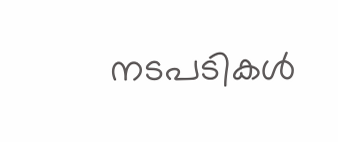നടപടികൾ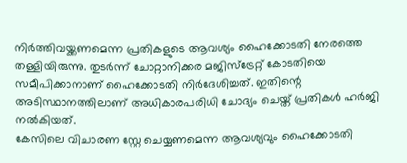നിർത്തിവയ്ക്കണമെന്ന പ്രതികളുടെ ആവശ്യം ഹൈക്കോടതി നേരത്തെ തള്ളിയിരുന്നു. തുടർന്ന് ചോറ്റാനിക്കര മജിസ്ട്രേറ്റ് കോടതിയെ സമീപിക്കാനാണ് ഹൈക്കോടതി നിർദേശിച്ചത്. ഇതിന്റെ അടിസ്ഥാനത്തിലാണ് അധികാരപരിധി ചോദ്യം ചെയ്ത് പ്രതികൾ ഹർജി നൽകിയത്.
കേസിലെ വിചാരണ സ്റ്റേ ചെയ്യണമെന്ന ആവശ്യവും ഹൈക്കോടതി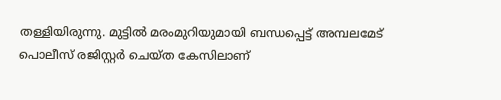തള്ളിയിരുന്നു. മുട്ടിൽ മരംമുറിയുമായി ബന്ധപ്പെട്ട് അമ്പലമേട് പൊലീസ് രജിസ്റ്റർ ചെയ്ത കേസിലാണ്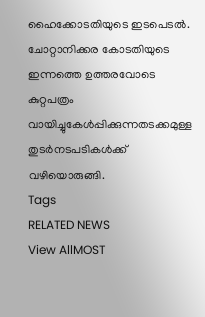ഹൈക്കോടതിയുടെ ഇടപെടൽ.
ചോറ്റാനിക്കര കോടതിയുടെ ഇന്നത്തെ ഉത്തരവോടെ കുറ്റപത്രം വായിച്ചുകേൾപ്പിക്കുന്നതടക്കമുള്ള തുടർനടപടികൾക്ക് വഴിയൊരുങ്ങി.
Tags
RELATED NEWS
View AllMOST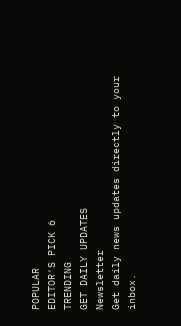POPULAR
EDITOR'S PICK 6
TRENDING
GET DAILY UPDATES
Newsletter
Get daily news updates directly to your inbox.